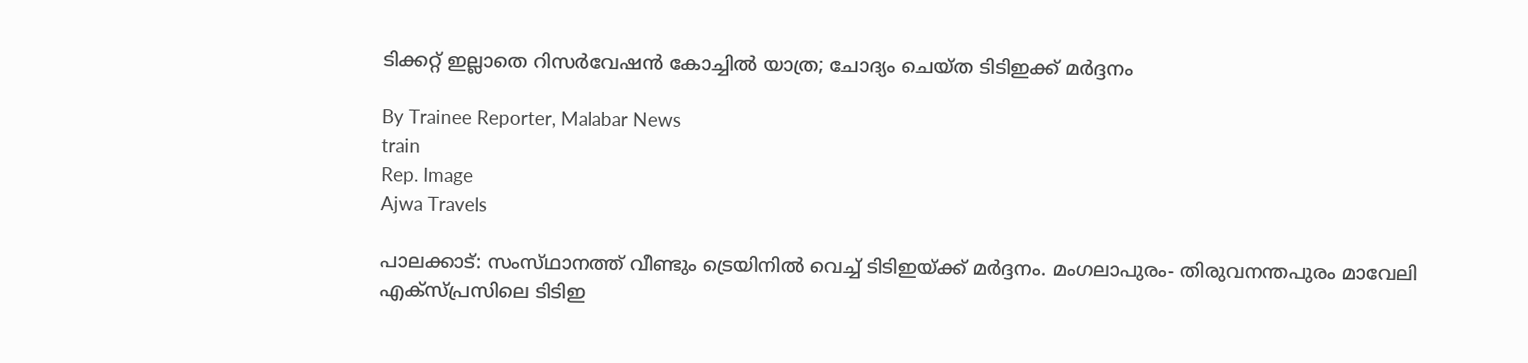ടിക്കറ്റ് ഇല്ലാതെ റിസർവേഷൻ കോച്ചിൽ യാത്ര; ചോദ്യം ചെയ്‌ത ടിടിഇക്ക് മർദ്ദനം

By Trainee Reporter, Malabar News
train
Rep. Image
Ajwa Travels

പാലക്കാട്: സംസ്‌ഥാനത്ത്‌ വീണ്ടും ട്രെയിനിൽ വെച്ച് ടിടിഇയ്‌ക്ക് മർദ്ദനം. മംഗലാപുരം- തിരുവനന്തപുരം മാവേലി എക്‌സ്‌പ്രസിലെ ടിടിഇ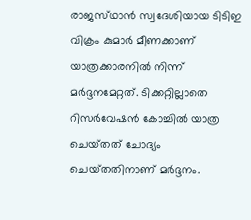രാജസ്‌ഥാൻ സ്വദേശിയായ ടിടിഇ വിക്രം കുമാർ മീണക്കാണ് യാത്രക്കാരനിൽ നിന്ന് മർദ്ദനമേറ്റത്. ടിക്കറ്റില്ലാതെ റിസർവേഷൻ കോച്ചിൽ യാത്ര ചെയ്‌തത്‌ ചോദ്യം ചെയ്‌തതിനാണ് മർദ്ദനം.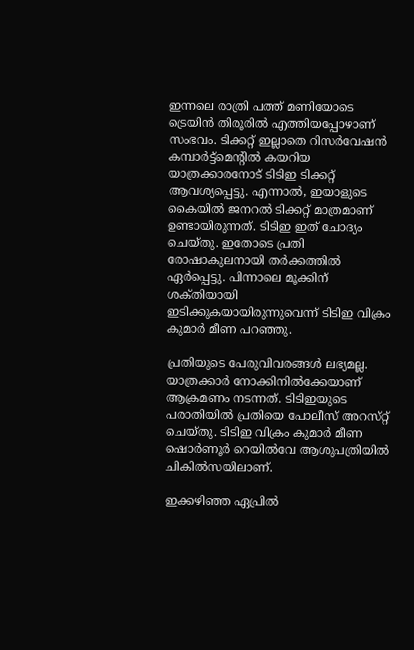ഇന്നലെ രാത്രി പത്ത് മണിയോടെ ട്രെയിൻ തിരൂരിൽ എത്തിയപ്പോഴാണ് സംഭവം. ടിക്കറ്റ് ഇല്ലാതെ റിസർവേഷൻ കമ്പാർട്ട്മെന്റിൽ കയറിയ യാത്രക്കാരനോട് ടിടിഇ ടിക്കറ്റ് ആവശ്യപ്പെട്ടു. എന്നാൽ, ഇയാളുടെ കൈയിൽ ജനറൽ ടിക്കറ്റ് മാത്രമാണ് ഉണ്ടായിരുന്നത്. ടിടിഇ ഇത് ചോദ്യം ചെയ്‌തു. ഇതോടെ പ്രതി രോഷാകുലനായി തർക്കത്തിൽ ഏർപ്പെട്ടു. പിന്നാലെ മൂക്കിന് ശക്‌തിയായി ഇടിക്കുകയായിരുന്നുവെന്ന് ടിടിഇ വിക്രം കുമാർ മീണ പറഞ്ഞു.

പ്രതിയുടെ പേരുവിവരങ്ങൾ ലഭ്യമല്ല. യാത്രക്കാർ നോക്കിനിൽക്കേയാണ് ആക്രമണം നടന്നത്. ടിടിഇയുടെ പരാതിയിൽ പ്രതിയെ പോലീസ് അറസ്‌റ്റ് ചെയ്‌തു. ടിടിഇ വിക്രം കുമാർ മീണ ഷൊർണൂർ റെയിൽവേ ആശുപത്രിയിൽ ചികിൽസയിലാണ്.

ഇക്കഴിഞ്ഞ ഏപ്രിൽ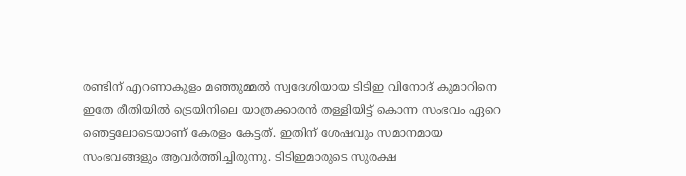രണ്ടിന് എറണാകുളം മഞ്ഞുമ്മൽ സ്വദേശിയായ ടിടിഇ വിനോദ് കുമാറിനെ ഇതേ രീതിയിൽ ട്രെയിനിലെ യാത്രക്കാരൻ തള്ളിയിട്ട് കൊന്ന സംഭവം ഏറെ ഞെട്ടലോടെയാണ് കേരളം കേട്ടത്. ഇതിന് ശേഷവും സമാനമായ സംഭവങ്ങളും ആവർത്തിച്ചിരുന്നു. ടിടിഇമാരുടെ സുരക്ഷ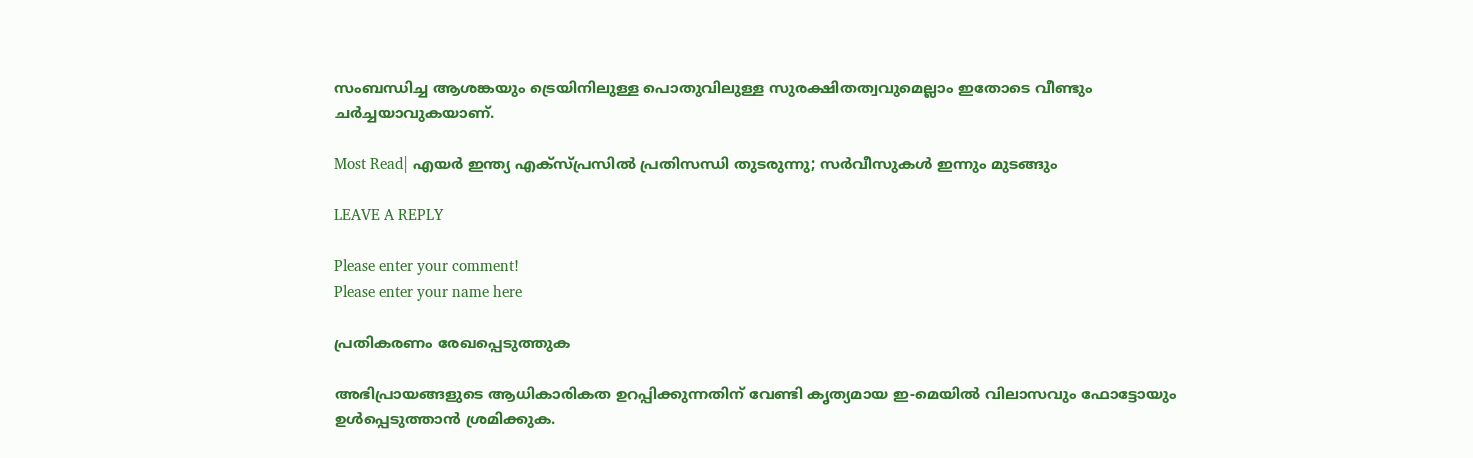സംബന്ധിച്ച ആശങ്കയും ട്രെയിനിലുള്ള പൊതുവിലുള്ള സുരക്ഷിതത്വവുമെല്ലാം ഇതോടെ വീണ്ടും ചർച്ചയാവുകയാണ്.

Most Read| എയർ ഇന്ത്യ എക്‌സ്‌പ്രസിൽ പ്രതിസന്ധി തുടരുന്നു; സർവീസുകൾ ഇന്നും മുടങ്ങും

LEAVE A REPLY

Please enter your comment!
Please enter your name here

പ്രതികരണം രേഖപ്പെടുത്തുക

അഭിപ്രായങ്ങളുടെ ആധികാരികത ഉറപ്പിക്കുന്നതിന് വേണ്ടി കൃത്യമായ ഇ-മെയിൽ വിലാസവും ഫോട്ടോയും ഉൾപ്പെടുത്താൻ ശ്രമിക്കുക.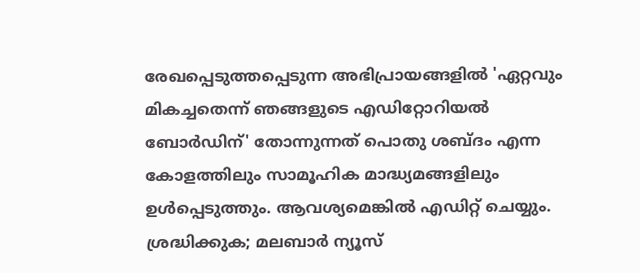രേഖപ്പെടുത്തപ്പെടുന്ന അഭിപ്രായങ്ങളിൽ 'ഏറ്റവും മികച്ചതെന്ന് ഞങ്ങളുടെ എഡിറ്റോറിയൽ ബോർഡിന്' തോന്നുന്നത് പൊതു ശബ്‌ദം എന്ന കോളത്തിലും സാമൂഹിക മാദ്ധ്യമങ്ങളിലും ഉൾപ്പെടുത്തും. ആവശ്യമെങ്കിൽ എഡിറ്റ് ചെയ്യും. ശ്രദ്ധിക്കുക; മലബാർ ന്യൂസ്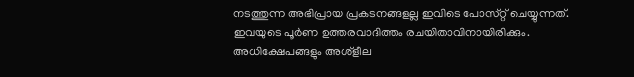നടത്തുന്ന അഭിപ്രായ പ്രകടനങ്ങളല്ല ഇവിടെ പോസ്‌റ്റ് ചെയ്യുന്നത്. ഇവയുടെ പൂർണ ഉത്തരവാദിത്തം രചയിതാവിനായിരിക്കും. അധിക്ഷേപങ്ങളും അശ്‌ളീല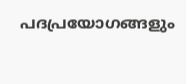പദപ്രയോഗങ്ങളും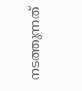നടത്തുന്നത്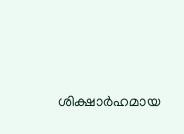ശിക്ഷാർഹമായ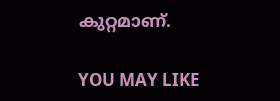കുറ്റമാണ്.

YOU MAY LIKE